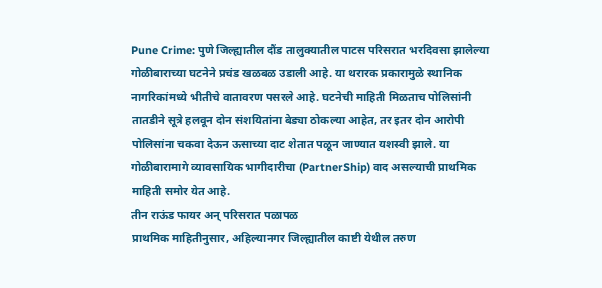Pune Crime: पुणे जिल्ह्यातील दौंड तालुक्यातील पाटस परिसरात भरदिवसा झालेल्या गोळीबाराच्या घटनेने प्रचंड खळबळ उडाली आहे. या थरारक प्रकारामुळे स्थानिक नागरिकांमध्ये भीतीचे वातावरण पसरले आहे. घटनेची माहिती मिळताच पोलिसांनी तातडीने सूत्रे हलवून दोन संशयितांना बेड्या ठोकल्या आहेत, तर इतर दोन आरोपी पोलिसांना चकवा देऊन ऊसाच्या दाट शेतात पळून जाण्यात यशस्वी झाले. या गोळीबारामागे व्यावसायिक भागीदारीचा (PartnerShip) वाद असल्याची प्राथमिक माहिती समोर येत आहे.
तीन राऊंड फायर अन् परिसरात पळापळ
प्राथमिक माहितीनुसार, अहिल्यानगर जिल्ह्यातील काष्टी येथील तरुण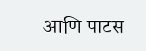आणि पाटस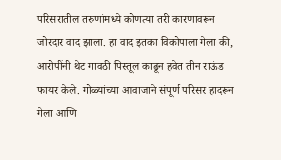परिसरातील तरुणांमध्ये कोणत्या तरी कारणावरून जोरदार वाद झाला. हा वाद इतका विकोपाला गेला की, आरोपींनी थेट गावठी पिस्तूल काढून हवेत तीन राऊंड फायर केले. गोळ्यांच्या आवाजाने संपूर्ण परिसर हादरून गेला आणि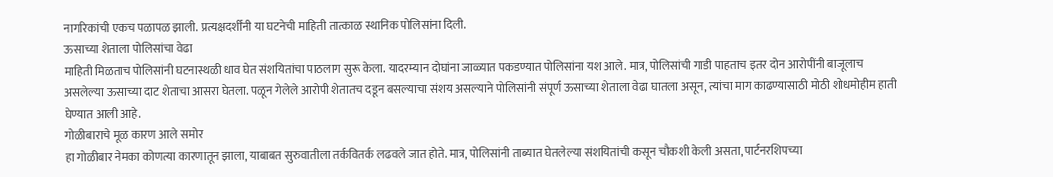नागरिकांची एकच पळापळ झाली. प्रत्यक्षदर्शींनी या घटनेची माहिती तात्काळ स्थानिक पोलिसांना दिली.
ऊसाच्या शेताला पोलिसांचा वेढा
माहिती मिळताच पोलिसांनी घटनास्थळी धाव घेत संशयितांचा पाठलाग सुरू केला. यादरम्यान दोघांना जाळ्यात पकडण्यात पोलिसांना यश आले. मात्र, पोलिसांची गाडी पाहताच इतर दोन आरोपींनी बाजूलाच असलेल्या ऊसाच्या दाट शेताचा आसरा घेतला. पळून गेलेले आरोपी शेतातच दडून बसल्याचा संशय असल्याने पोलिसांनी संपूर्ण ऊसाच्या शेताला वेढा घातला असून, त्यांचा माग काढण्यासाठी मोठी शोधमोहीम हाती घेण्यात आली आहे.
गोळीबाराचे मूळ कारण आले समोर
हा गोळीबार नेमका कोणत्या कारणातून झाला, याबाबत सुरुवातीला तर्कवितर्क लढवले जात होते. मात्र, पोलिसांनी ताब्यात घेतलेल्या संशयितांची कसून चौकशी केली असता, पार्टनरशिपच्या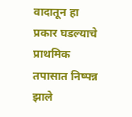वादातून हा प्रकार घडल्याचे प्राथमिक तपासात निष्पन्न झाले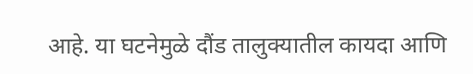आहे. या घटनेमुळे दौंड तालुक्यातील कायदा आणि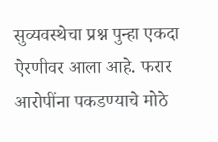सुव्यवस्थेचा प्रश्न पुन्हा एकदा ऐरणीवर आला आहे. फरार आरोपींना पकडण्याचे मोठे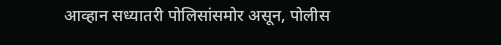आव्हान सध्यातरी पोलिसांसमोर असून, पोलीस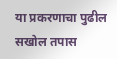या प्रकरणाचा पुढील सखोल तपास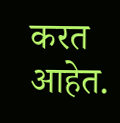करत आहेत.